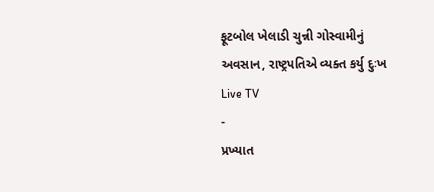ફૂટબોલ ખેલાડી ચુન્ની ગોસ્વામીનું અવસાન, રાષ્ટ્રપતિએ વ્યક્ત કર્યુ દુઃખ
Live TV
-
પ્રખ્યાત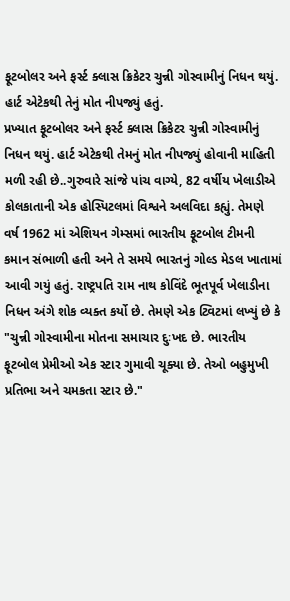ફૂટબોલર અને ફર્સ્ટ ક્લાસ ક્રિકેટર ચુન્ની ગોસ્વામીનું નિધન થયું. હાર્ટ એટેકથી તેનું મોત નીપજ્યું હતું.
પ્રખ્યાત ફૂટબોલર અને ફર્સ્ટ ક્લાસ ક્રિકેટર ચુન્ની ગોસ્વામીનું નિધન થયું. હાર્ટ એટેકથી તેમનું મોત નીપજ્યું હોવાની માહિતી મળી રહી છે..ગુરુવારે સાંજે પાંચ વાગ્યે, 82 વર્ષીય ખેલાડીએ કોલકાતાની એક હોસ્પિટલમાં વિશ્વને અલવિદા કહ્યું. તેમણે વર્ષ 1962 માં એશિયન ગેમ્સમાં ભારતીય ફૂટબોલ ટીમની કમાન સંભાળી હતી અને તે સમયે ભારતનું ગોલ્ડ મેડલ ખાતામાં આવી ગયું હતું. રાષ્ટ્રપતિ રામ નાથ કોવિંદે ભૂતપૂર્વ ખેલાડીના નિધન અંગે શોક વ્યક્ત કર્યો છે. તેમણે એક ટ્વિટમાં લખ્યું છે કે "ચુન્ની ગોસ્વામીના મોતના સમાચાર દુઃખદ છે. ભારતીય ફૂટબોલ પ્રેમીઓ એક સ્ટાર ગુમાવી ચૂક્યા છે. તેઓ બહુમુખી પ્રતિભા અને ચમકતા સ્ટાર છે."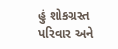હું શોકગ્રસ્ત પરિવાર અને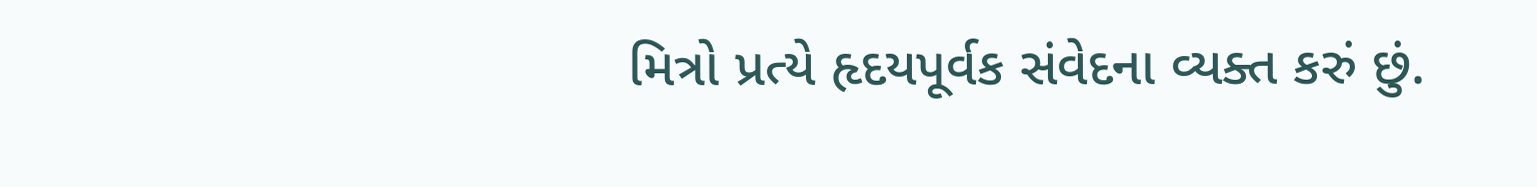મિત્રો પ્રત્યે હૃદયપૂર્વક સંવેદના વ્યક્ત કરું છું.